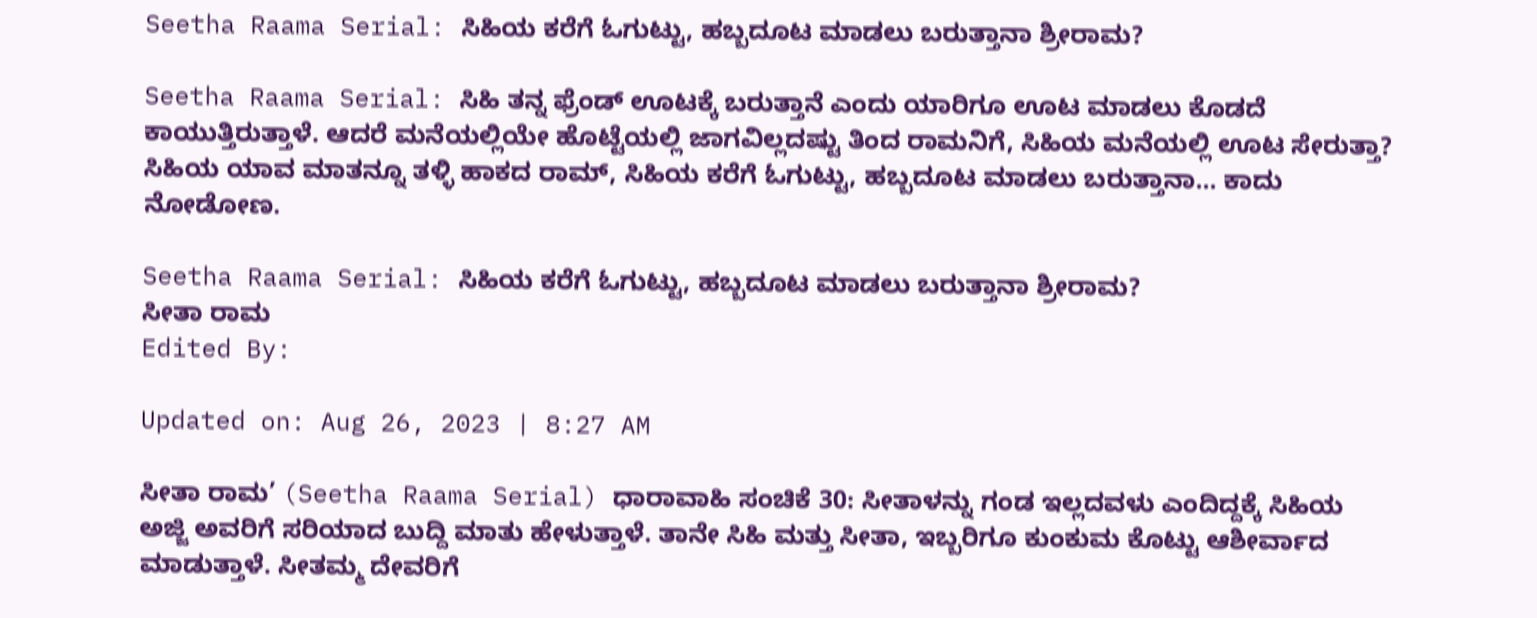Seetha Raama Serial: ಸಿಹಿಯ ಕರೆಗೆ ಓಗುಟ್ಟು, ಹಬ್ಬದೂಟ ಮಾಡಲು ಬರುತ್ತಾನಾ ಶ್ರೀರಾಮ?

Seetha Raama Serial: ಸಿಹಿ ತನ್ನ ಫ್ರೆಂಡ್ ಊಟಕ್ಕೆ ಬರುತ್ತಾನೆ ಎಂದು ಯಾರಿಗೂ ಊಟ ಮಾಡಲು ಕೊಡದೆ ಕಾಯುತ್ತಿರುತ್ತಾಳೆ. ಆದರೆ ಮನೆಯಲ್ಲಿಯೇ ಹೊಟ್ಟೆಯಲ್ಲಿ ಜಾಗವಿಲ್ಲದಷ್ಟು ತಿಂದ ರಾಮನಿಗೆ, ಸಿಹಿಯ ಮನೆಯಲ್ಲಿ ಊಟ ಸೇರುತ್ತಾ? ಸಿಹಿಯ ಯಾವ ಮಾತನ್ನೂ ತಳ್ಳಿ ಹಾಕದ ರಾಮ್, ಸಿಹಿಯ ಕರೆಗೆ ಓಗುಟ್ಟು, ಹಬ್ಬದೂಟ ಮಾಡಲು ಬರುತ್ತಾನಾ... ಕಾದು ನೋಡೋಣ.

Seetha Raama Serial: ಸಿಹಿಯ ಕರೆಗೆ ಓಗುಟ್ಟು, ಹಬ್ಬದೂಟ ಮಾಡಲು ಬರುತ್ತಾನಾ ಶ್ರೀರಾಮ?
ಸೀತಾ ರಾಮ
Edited By:

Updated on: Aug 26, 2023 | 8:27 AM

ಸೀತಾ ರಾಮ’ (Seetha Raama Serial) ಧಾರಾವಾಹಿ ಸಂಚಿಕೆ 30: ಸೀತಾಳನ್ನು ಗಂಡ ಇಲ್ಲದವಳು ಎಂದಿದ್ದಕ್ಕೆ ಸಿಹಿಯ ಅಜ್ಜಿ ಅವರಿಗೆ ಸರಿಯಾದ ಬುದ್ದಿ ಮಾತು ಹೇಳುತ್ತಾಳೆ. ತಾನೇ ಸಿಹಿ ಮತ್ತು ಸೀತಾ, ಇಬ್ಬರಿಗೂ ಕುಂಕುಮ ಕೊಟ್ಟು ಆಶೀರ್ವಾದ ಮಾಡುತ್ತಾಳೆ. ಸೀತಮ್ಮ ದೇವರಿಗೆ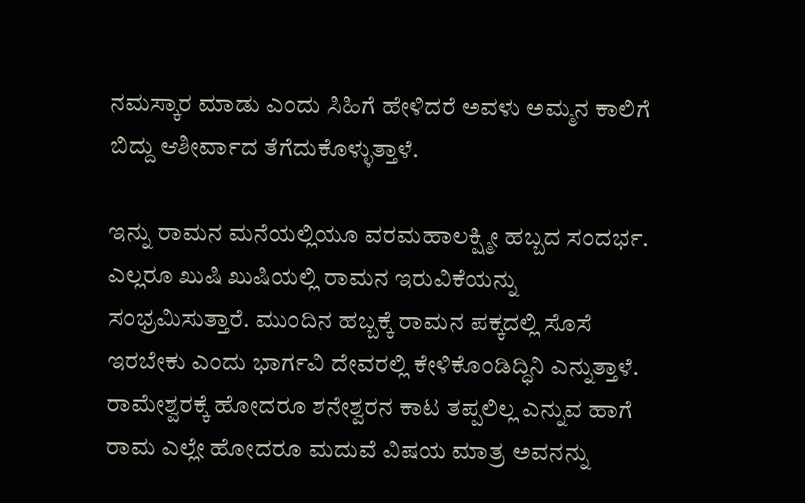ನಮಸ್ಕಾರ ಮಾಡು ಎಂದು ಸಿಹಿಗೆ ಹೇಳಿದರೆ ಅವಳು ಅಮ್ಮನ ಕಾಲಿಗೆ ಬಿದ್ದು ಆಶೀರ್ವಾದ ತೆಗೆದುಕೊಳ್ಳುತ್ತಾಳೆ.

ಇನ್ನು ರಾಮನ ಮನೆಯಲ್ಲಿಯೂ ವರಮಹಾಲಕ್ಷ್ಮೀ ಹಬ್ಬದ ಸಂದರ್ಭ. ಎಲ್ಲರೂ ಖುಷಿ ಖುಷಿಯಲ್ಲಿ ರಾಮನ ಇರುವಿಕೆಯನ್ನು ಸಂಭ್ರಮಿಸುತ್ತಾರೆ. ಮುಂದಿನ ಹಬ್ಬಕ್ಕೆ ರಾಮನ ಪಕ್ಕದಲ್ಲಿ ಸೊಸೆ ಇರಬೇಕು ಎಂದು ಭಾರ್ಗವಿ ದೇವರಲ್ಲಿ ಕೇಳಿಕೊಂಡಿದ್ಧಿನಿ ಎನ್ನುತ್ತಾಳೆ. ರಾಮೇಶ್ವರಕ್ಕೆ ಹೋದರೂ ಶನೇಶ್ವರನ ಕಾಟ ತಪ್ಪಲಿಲ್ಲ ಎನ್ನುವ ಹಾಗೆ ರಾಮ ಎಲ್ಲೇ ಹೋದರೂ ಮದುವೆ ವಿಷಯ ಮಾತ್ರ ಅವನನ್ನು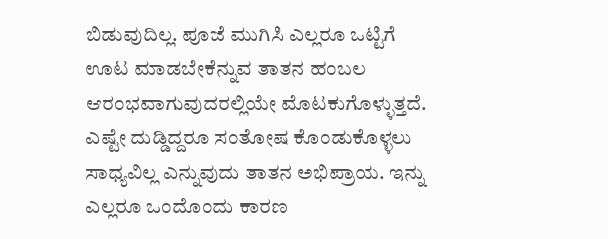ಬಿಡುವುದಿಲ್ಲ. ಪೂಜೆ ಮುಗಿಸಿ ಎಲ್ಲರೂ ಒಟ್ಟಿಗೆ ಊಟ ಮಾಡಬೇಕೆನ್ನುವ ತಾತನ ಹಂಬಲ ಆರಂಭವಾಗುವುದರಲ್ಲಿಯೇ ಮೊಟಕುಗೊಳ್ಳುತ್ತದೆ. ಎಷ್ಟೇ ದುಡ್ಡಿದ್ದರೂ ಸಂತೋಷ ಕೊಂಡುಕೊಳ್ಳಲು ಸಾಧ್ಯವಿಲ್ಲ ಎನ್ನುವುದು ತಾತನ ಅಭಿಪ್ರಾಯ. ಇನ್ನು ಎಲ್ಲರೂ ಒಂದೊಂದು ಕಾರಣ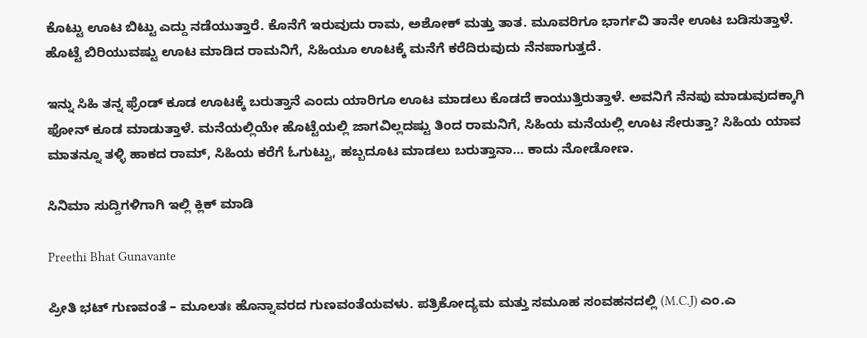ಕೊಟ್ಟು ಊಟ ಬಿಟ್ಟು ಎದ್ದು ನಡೆಯುತ್ತಾರೆ. ಕೊನೆಗೆ ಇರುವುದು ರಾಮ, ಅಶೋಕ್ ಮತ್ತು ತಾತ. ಮೂವರಿಗೂ ಭಾರ್ಗವಿ ತಾನೇ ಊಟ ಬಡಿಸುತ್ತಾಳೆ. ಹೊಟ್ಟೆ ಬಿರಿಯುವಷ್ಟು ಊಟ ಮಾಡಿದ ರಾಮನಿಗೆ, ಸಿಹಿಯೂ ಊಟಕ್ಕೆ ಮನೆಗೆ ಕರೆದಿರುವುದು ನೆನಪಾಗುತ್ತದೆ.

ಇನ್ನು ಸಿಹಿ ತನ್ನ ಫ್ರೆಂಡ್ ಕೂಡ ಊಟಕ್ಕೆ ಬರುತ್ತಾನೆ ಎಂದು ಯಾರಿಗೂ ಊಟ ಮಾಡಲು ಕೊಡದೆ ಕಾಯುತ್ತಿರುತ್ತಾಳೆ. ಅವನಿಗೆ ನೆನಪು ಮಾಡುವುದಕ್ಕಾಗಿ ಫೋನ್ ಕೂಡ ಮಾಡುತ್ತಾಳೆ. ಮನೆಯಲ್ಲಿಯೇ ಹೊಟ್ಟೆಯಲ್ಲಿ ಜಾಗವಿಲ್ಲದಷ್ಟು ತಿಂದ ರಾಮನಿಗೆ, ಸಿಹಿಯ ಮನೆಯಲ್ಲಿ ಊಟ ಸೇರುತ್ತಾ? ಸಿಹಿಯ ಯಾವ ಮಾತನ್ನೂ ತಳ್ಳಿ ಹಾಕದ ರಾಮ್, ಸಿಹಿಯ ಕರೆಗೆ ಓಗುಟ್ಟು, ಹಬ್ಬದೂಟ ಮಾಡಲು ಬರುತ್ತಾನಾ… ಕಾದು ನೋಡೋಣ.

ಸಿನಿಮಾ ಸುದ್ದಿಗಳಿಗಾಗಿ ಇಲ್ಲಿ ಕ್ಲಿಕ್ ಮಾಡಿ

Preethi Bhat Gunavante

ಪ್ರೀತಿ ಭಟ್ ಗುಣವಂತೆ – ಮೂಲತಃ ಹೊನ್ನಾವರದ ಗುಣವಂತೆಯವಳು. ಪತ್ರಿಕೋದ್ಯಮ ಮತ್ತು ಸಮೂಹ ಸಂವಹನದಲ್ಲಿ (M.C.J) ಎಂ.ಎ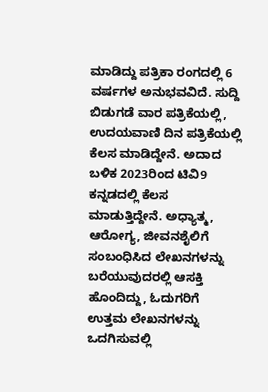ಮಾಡಿದ್ದು ಪತ್ರಿಕಾ ರಂಗದಲ್ಲಿ 6 ವರ್ಷಗಳ ಅನುಭವವಿದೆ. ಸುದ್ದಿ ಬಿಡುಗಡೆ ವಾರ ಪತ್ರಿಕೆಯಲ್ಲಿ, ಉದಯವಾಣಿ ದಿನ ಪತ್ರಿಕೆಯಲ್ಲಿ ಕೆಲಸ ಮಾಡಿದ್ದೇನೆ. ಅದಾದ ಬಳಿಕ 2023ರಿಂದ ಟಿವಿ9 ಕನ್ನಡದಲ್ಲಿ ಕೆಲಸ ಮಾಡುತ್ತಿದ್ದೇನೆ. ಅಧ್ಯಾತ್ಮ, ಆರೋಗ್ಯ, ಜೀವನಶೈಲಿಗೆ ಸಂಬಂಧಿಸಿದ ಲೇಖನಗಳನ್ನು ಬರೆಯುವುದರಲ್ಲಿ ಆಸಕ್ತಿ ಹೊಂದಿದ್ದು, ಓದುಗರಿಗೆ ಉತ್ತಮ ಲೇಖನಗಳನ್ನು ಒದಗಿಸುವಲ್ಲಿ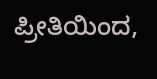ಪ್ರೀತಿಯಿಂದ,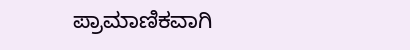ಪ್ರಾಮಾಣಿಕವಾಗಿ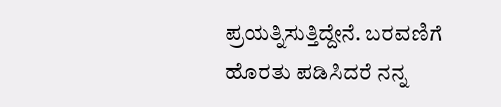ಪ್ರಯತ್ನಿಸುತ್ತಿದ್ದೇನೆ. ಬರವಣಿಗೆ ಹೊರತು ಪಡಿಸಿದರೆ ನನ್ನ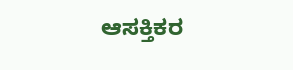ಆಸಕ್ತಿಕರ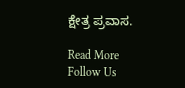ಕ್ಷೇತ್ರ ಪ್ರವಾಸ.

Read More
Follow Us